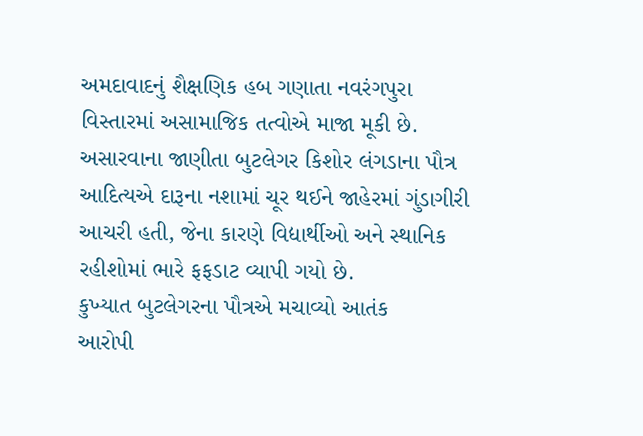અમદાવાદનું શૈક્ષણિક હબ ગણાતા નવરંગપુરા વિસ્તારમાં અસામાજિક તત્વોએ માજા મૂકી છે. અસારવાના જાણીતા બુટલેગર કિશોર લંગડાના પૌત્ર આદિત્યએ દારૂના નશામાં ચૂર થઈને જાહેરમાં ગુંડાગીરી આચરી હતી, જેના કારણે વિદ્યાર્થીઓ અને સ્થાનિક રહીશોમાં ભારે ફફડાટ વ્યાપી ગયો છે.
કુખ્યાત બુટલેગરના પૌત્રએ મચાવ્યો આતંક
આરોપી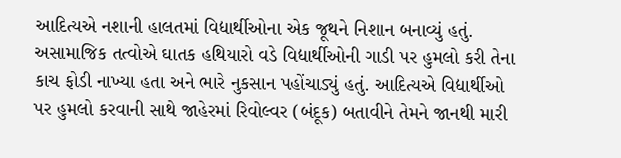આદિત્યએ નશાની હાલતમાં વિદ્યાર્થીઓના એક જૂથને નિશાન બનાવ્યું હતું. અસામાજિક તત્વોએ ઘાતક હથિયારો વડે વિદ્યાર્થીઓની ગાડી પર હુમલો કરી તેના કાચ ફોડી નાખ્યા હતા અને ભારે નુકસાન પહોંચાડ્યું હતું. આદિત્યએ વિદ્યાર્થીઓ પર હુમલો કરવાની સાથે જાહેરમાં રિવોલ્વર (બંદૂક) બતાવીને તેમને જાનથી મારી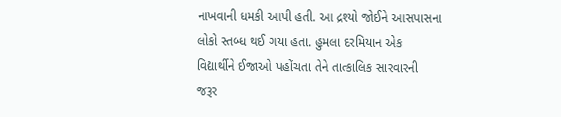નાખવાની ધમકી આપી હતી. આ દ્રશ્યો જોઈને આસપાસના લોકો સ્તબ્ધ થઈ ગયા હતા. હુમલા દરમિયાન એક વિદ્યાર્થીને ઈજાઓ પહોંચતા તેને તાત્કાલિક સારવારની જરૂર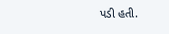પડી હતી.